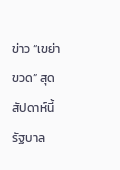ข่าว “เขย่าขวด” สุด สัปดาห์นี้ รัฐบาล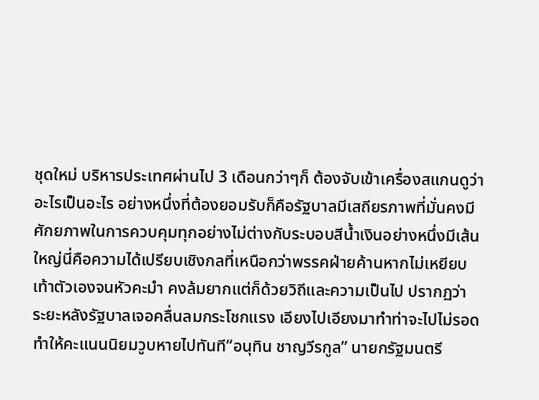ชุดใหม่ บริหารประเทศผ่านไป 3 เดือนกว่าๆก็ ต้องจับเข้าเครื่องสแกนดูว่าอะไรเป็นอะไร อย่างหนึ่งที่ต้องยอมรับก็คือรัฐบาลมีเสถียรภาพที่มั่นคงมีศักยภาพในการควบคุมทุกอย่างไม่ต่างกับระบอบสีน้ำเงินอย่างหนึ่งมีเส้นใหญ่นี่คือความได้เปรียบเชิงกลที่เหนือกว่าพรรคฝ่ายค้านหากไม่เหยียบเท้าตัวเองจนหัวคะมำ คงล้มยากแต่ก็ด้วยวิถีและความเป็นไป ปรากฏว่า ระยะหลังรัฐบาลเจอคลื่นลมกระโชกแรง เอียงไปเอียงมาทำท่าจะไปไม่รอดทำให้คะแนนนิยมวูบหายไปทันที“อนุทิน ชาญวีรกูล” นายกรัฐมนตรี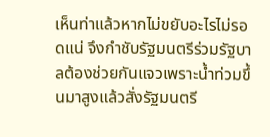เห็นท่าแล้วหากไม่ขยับอะไรไม่รอดแน่ จึงกำชับรัฐมนตรีร่วมรัฐบาลต้องช่วยกันแจวเพราะน้ำท่วมขึ้นมาสูงแล้วสั่งรัฐมนตรี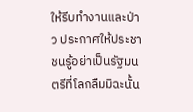ให้รีบทำงานและป่าว ประกาศให้ประชาชนรู้อย่าเป็นรัฐมนตรีที่โลกลืมมิฉะนั้น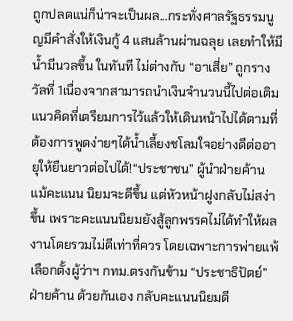ถูกปลดแน่ก็น่าจะเป็นผล...กระทั่งศาลรัฐธรรมนูญมีคำสั่งให้เงินกู้ 4 แสนล้านผ่านฉลุย เลยทำให้มีน้ำมีนวลขึ้น ในทันที ไม่ต่างกับ “อาเสี่ย” ถูกรางวัลที่ 1เนื่องจากสามารถนำเงินจำนวนนี้ไปต่อเติมแนวคิดที่เตรียมการไว้แล้วให้เดินหน้าไปได้ตามที่ต้องการพูดง่ายๆได้น้ำเลี้ยงชโลมใจอย่างดีต่ออายุให้ยืนยาวต่อไปได้!“ประชาชน” ผู้นำฝ่ายค้าน แม้คะแนน นิยมจะดีขึ้น แต่หัวหน้าฝูงกลับไม่สง่าขึ้น เพราะคะแนนนิยมยังสู้ลูกพรรคไม่ได้ทำให้ผลงานโดยรวมไม่ดีเท่าที่ควร โดยเฉพาะการพ่ายแพ้เลือกตั้งผู้ว่าฯ กทม.ตรงกันข้าม “ประชาธิปัตย์” ฝ่ายค้าน ด้วยกันเอง กลับคะแนนนิยมดี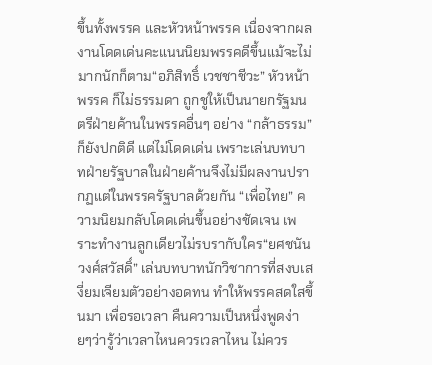ขึ้นทั้งพรรค และหัวหน้าพรรค เนื่องจากผลงานโดดเด่นคะแนนนิยมพรรคดีขึ้นแม้จะไม่มากนักก็ตาม“อภิสิทธิ์ เวชชาชีวะ” หัวหน้าพรรค ก็ไม่ธรรมดา ถูกชูให้เป็นนายกรัฐมนตรีฝ่ายค้านในพรรคอื่นๆ อย่าง “กล้าธรรม” ก็ยังปกติดี แต่ไม่โดดเด่น เพราะเล่นบทบาทฝ่ายรัฐบาลในฝ่ายค้านจึงไม่มีผลงานปรากฏแต่ในพรรครัฐบาลด้วยกัน “เพื่อไทย” ความนิยมกลับโดดเด่นขึ้นอย่างชัดเจน เพราะทำงานลูกเดียวไม่รบรากับใคร“ยศชนัน วงศ์สวัสดิ์” เล่นบทบาทนักวิชาการที่สงบเสงี่ยมเจียมตัวอย่างอดทน ทำให้พรรคสดใสขึ้นมา เพื่อรอเวลา คืนความเป็นหนึ่งพูดง่ายๆว่ารู้ว่าเวลาไหนควรเวลาไหน ไม่ควร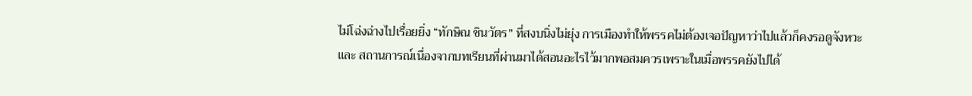ไม่โฉ่งฉ่างไปเรื่อยยิ่ง “ทักษิณ ชินวัตร” ที่สงบนิ่งไม่ยุ่ง การเมืองทำให้พรรคไม่ต้องเจอปัญหาว่าไปแล้วก็คงรอดูจังหวะและ สถานการณ์เนื่องจากบทเรียนที่ผ่านมาได้สอนอะไรไว้มากพอสมควรเพราะในเมื่อพรรคยังไปได้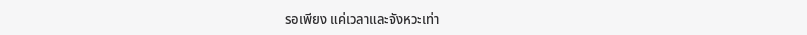รอเพียง แค่เวลาและจังหวะเท่า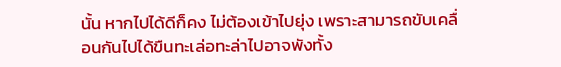นั้น หากไปได้ดีก็คง ไม่ต้องเข้าไปยุ่ง เพราะสามารถขับเคลื่อนกันไปได้ขืนทะเล่อทะล่าไปอาจพังทั้ง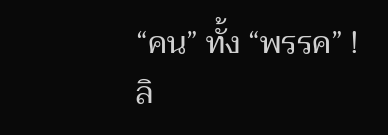“คน” ทั้ง “พรรค” !ลิ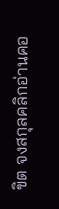ขิต จงสกุลคลิกอ่านคอ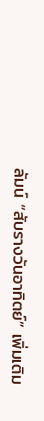ลัมน์ “สับรางวันอาทิตย์” เพิ่มเติม